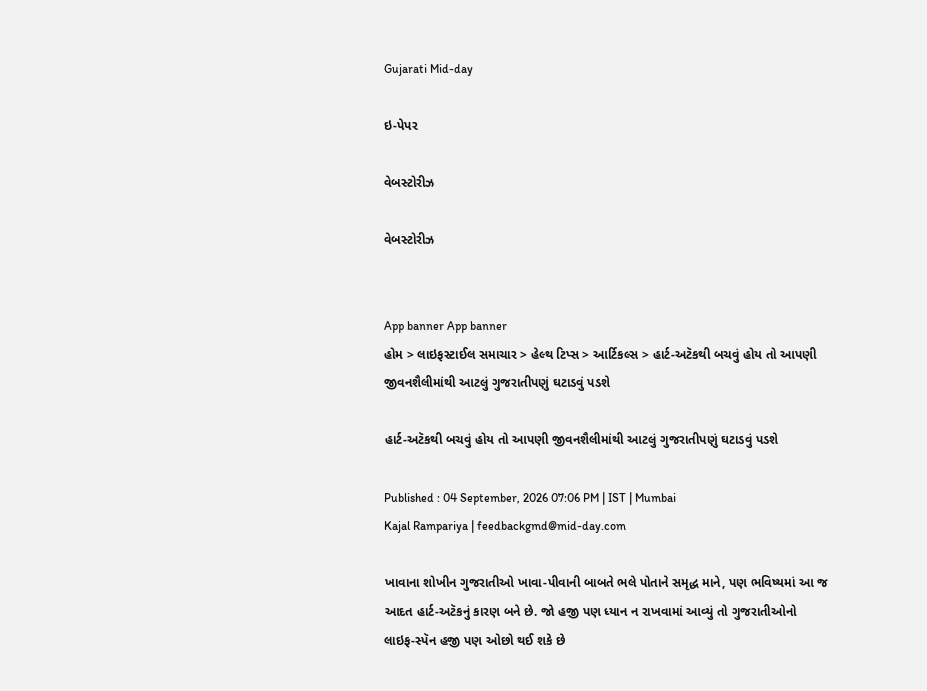Gujarati Mid-day

ઇ-પેપર

વેબસ્ટોરીઝ

વેબસ્ટોરીઝ


App banner App banner
હોમ > લાઇફસ્ટાઈલ સમાચાર > હેલ્થ ટિપ્સ > આર્ટિકલ્સ > હાર્ટ-અટૅકથી બચવું હોય તો આપણી જીવનશૈલીમાંથી આટલું ગુજરાતીપણું ઘટાડવું પડશે

હાર્ટ-અટૅકથી બચવું હોય તો આપણી જીવનશૈલીમાંથી આટલું ગુજરાતીપણું ઘટાડવું પડશે

Published : 04 September, 2026 07:06 PM | IST | Mumbai
Kajal Rampariya | feedbackgmd@mid-day.com

ખાવાના શોખીન ગુજરાતીઓ ખાવા-પીવાની બાબતે ભલે પોતાને સમૃદ્ધ માને, પણ ભવિષ્યમાં આ જ આદત હાર્ટ-અટૅકનું કારણ બને છે. જો હજી પણ ધ્યાન ન રાખવામાં આવ્યું તો ગુજરાતીઓનો લાઇફ-સ્પૅન હજી પણ ઓછો થઈ શકે છે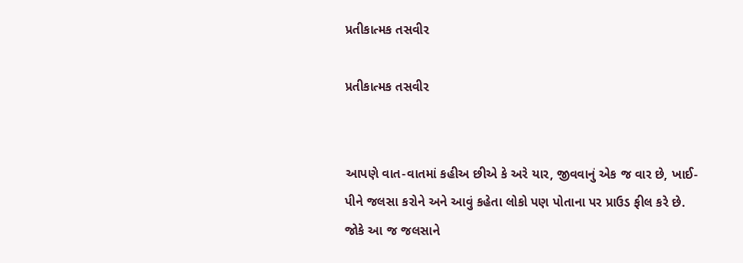પ્રતીકાત્મક તસવીર

પ્રતીકાત્મક તસવીર


આપણે વાત-વાતમાં કહીઅ છીએ કે અરે યાર, જીવવાનું એક જ વાર છે, ખાઈ-પીને જલસા કરોને અને આવું કહેતા લોકો પણ પોતાના પર પ્રાઉડ ફીલ કરે છે. જોકે આ જ જલસાને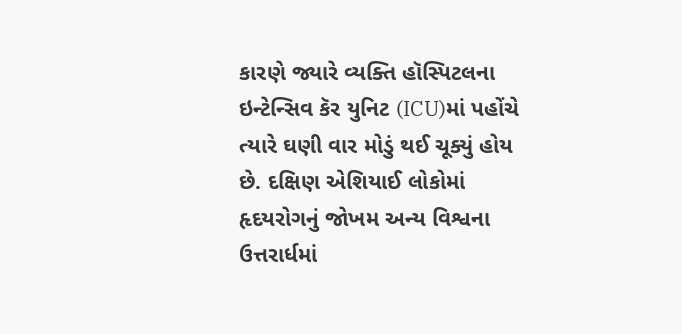કારણે જ્યારે વ્યક્તિ હૉસ્પિટલના ઇન્ટેન્સિવ કૅર યુનિટ (ICU)માં પહોંચે ત્યારે ઘણી વાર મોડું થઈ ચૂક્યું હોય છે. દક્ષિણ એશિયાઈ લોકોમાં હૃદયરોગનું જોખમ અન્ય વિશ્વના ઉત્તરાર્ધમાં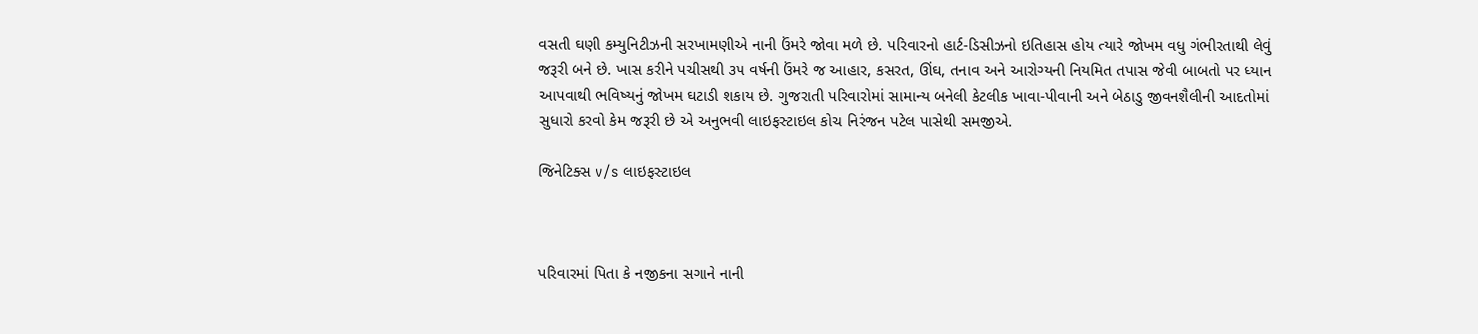વસતી ઘણી કમ્યુનિટીઝની સરખામણીએ નાની ઉંમરે જોવા મળે છે. પરિવારનો હાર્ટ-ડિસીઝનો ઇતિહાસ હોય ત્યારે જોખમ વધુ ગંભીરતાથી લેવું જરૂરી બને છે. ખાસ કરીને પચીસથી ૩૫ વર્ષની ઉંમરે જ આહાર, કસરત, ઊંઘ, તનાવ અને આરોગ્યની નિયમિત તપાસ જેવી બાબતો પર ધ્યાન આપવાથી ભવિષ્યનું જોખમ ઘટાડી શકાય છે. ગુજરાતી પરિવારોમાં સામાન્ય બનેલી કેટલીક ખાવા-પીવાની અને બેઠાડુ જીવનશૈલીની આદતોમાં સુધારો કરવો કેમ જરૂરી છે એ અનુભવી લાઇફસ્ટાઇલ કોચ નિરંજન પટેલ પાસેથી સમજીએ.

જિનેટિક્સ v/s લાઇફસ્ટાઇલ



પરિવારમાં પિતા કે નજીકના સગાને નાની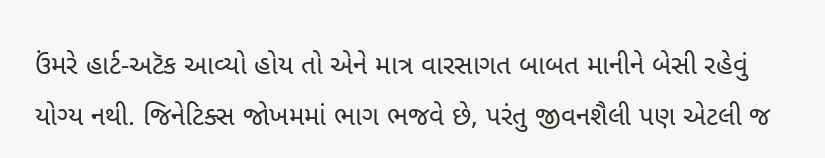ઉંમરે હાર્ટ-અટૅક આવ્યો હોય તો એને માત્ર વારસાગત બાબત માનીને બેસી રહેવું યોગ્ય નથી. જિનેટિક્સ જોખમમાં ભાગ ભજવે છે, પરંતુ જીવનશૈલી પણ એટલી જ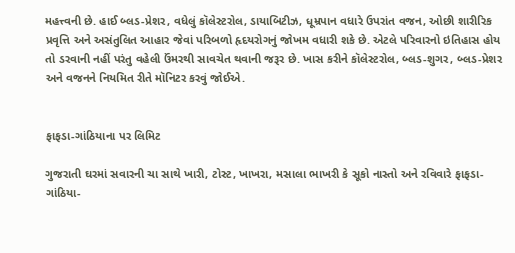મહત્ત્વની છે. હાઈ બ્લડ-પ્રેશર, વધેલું કૉલેસ્ટરોલ, ડાયાબિટીઝ, ધૂમ્રપાન વધારે ઉપરાંત વજન, ઓછી શારીરિક પ્રવૃત્તિ અને અસંતુલિત આહાર જેવાં પરિબળો હૃદયરોગનું જોખમ વધારી શકે છે. એટલે પરિવારનો ઇતિહાસ હોય તો ડરવાની નહીં પરંતુ વહેલી ઉંમરથી સાવચેત થવાની જરૂર છે. ખાસ કરીને કૉલેસ્ટરોલ, બ્લડ-શુગર, બ્લડ-પ્રેશર અને વજનને નિયમિત રીતે મૉનિટર કરવું જોઈએ.


ફાફડા-ગાંઠિયાના પર લિમિટ

ગુજરાતી ઘરમાં સવારની ચા સાથે ખારી, ટોસ્ટ, ખાખરા, મસાલા ભાખરી કે સૂકો નાસ્તો અને રવિવારે ફાફડા-ગાંઠિયા-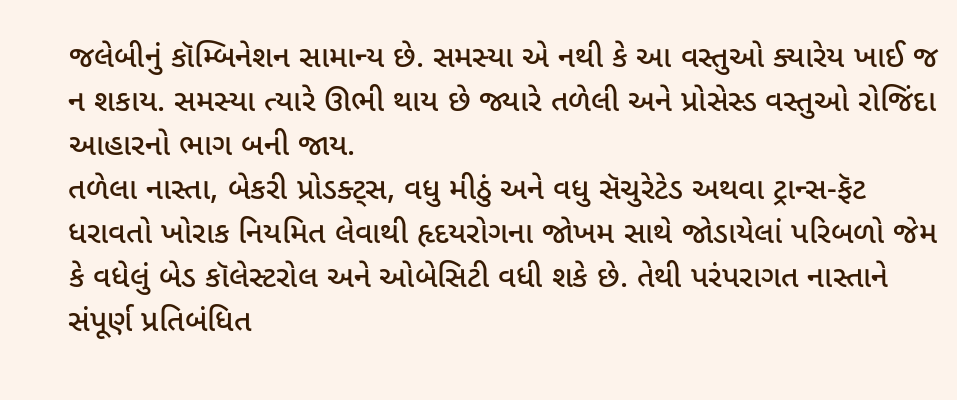જલેબીનું કૉમ્બિનેશન સામાન્ય છે. સમસ્યા એ નથી કે આ વસ્તુઓ ક્યારેય ખાઈ જ ન શકાય. સમસ્યા ત્યારે ઊભી થાય છે જ્યારે તળેલી અને પ્રોસેસ્ડ વસ્તુઓ રોજિંદા આહારનો ભાગ બની જાય.
તળેલા નાસ્તા, બેકરી પ્રોડક્ટ્સ, વધુ મીઠું અને વધુ સૅચુરેટેડ અથવા ટ્રાન્સ-ફૅટ ધરાવતો ખોરાક નિયમિત લેવાથી હૃદયરોગના જોખમ સાથે જોડાયેલાં પરિબળો જેમ કે વધેલું બેડ કૉલેસ્ટરોલ અને ઓબેસિટી વધી શકે છે. તેથી પરંપરાગત નાસ્તાને સંપૂર્ણ પ્રતિબંધિત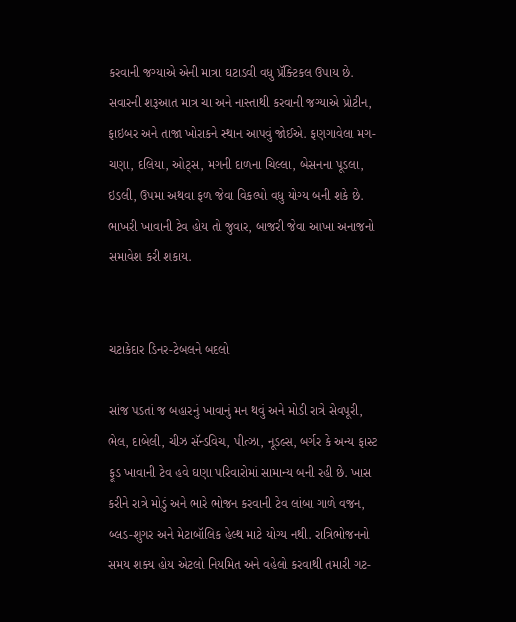કરવાની જગ્યાએ એની માત્રા ઘટાડવી વધુ પ્રૅક્ટિકલ ઉપાય છે. સવારની શરૂઆત માત્ર ચા અને નાસ્તાથી કરવાની જગ્યાએ પ્રોટીન, ફાઇબર અને તાજા ખોરાકને સ્થાન આપવું જોઈએ. ફણગાવેલા મગ-ચણા, દલિયા, ઓટ્સ, મગની દાળના ચિલ્લા, બેસનના પૂડલા, ઇડલી, ઉપમા અથવા ફળ જેવા વિકલ્પો વધુ યોગ્ય બની શકે છે. ભાખરી ખાવાની ટેવ હોય તો જુવાર, બાજરી જેવા આખા અનાજનો સમાવેશ કરી શકાય.


ચટાકેદાર ડિનર-ટેબલને બદલો

સાંજ પડતાં જ બહારનું ખાવાનું મન થવું અને મોડી રાત્રે સેવપૂરી, ભેલ, દાબેલી, ચીઝ સૅન્ડવિચ, પીત્ઝા, નૂડલ્સ, બર્ગર કે અન્ય ફાસ્ટ ફૂડ ખાવાની ટેવ હવે ઘણા પરિવારોમાં સામાન્ય બની રહી છે. ખાસ કરીને રાત્રે મોડું અને ભારે ભોજન કરવાની ટેવ લાંબા ગાળે વજન, બ્લડ-શુગર અને મેટાબૉલિક હેલ્થ માટે યોગ્ય નથી. રાત્રિભોજનનો સમય શક્ય હોય એટલો નિયમિત અને વહેલો કરવાથી તમારી ગટ-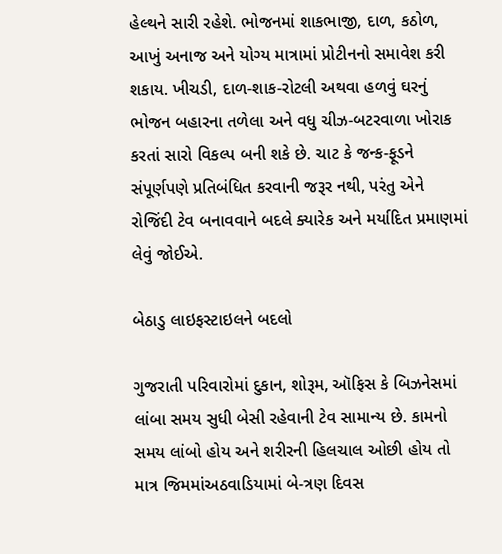હેલ્થને સારી રહેશે. ભોજનમાં શાકભાજી, દાળ, કઠોળ, આખું અનાજ અને યોગ્ય માત્રામાં પ્રોટીનનો સમાવેશ કરી શકાય. ખીચડી, દાળ-શાક-રોટલી અથવા હળવું ઘરનું ભોજન બહારના તળેલા અને વધુ ચીઝ-બટરવાળા ખોરાક કરતાં સારો વિકલ્પ બની શકે છે. ચાટ કે જન્ક-ફૂડને સંપૂર્ણપણે પ્રતિબંધિત કરવાની જરૂર નથી, પરંતુ એને રોજિંદી ટેવ બનાવવાને બદલે ક્યારેક અને મર્યાદિત પ્રમાણમાં લેવું જોઈએ.

બેઠાડુ લાઇફસ્ટાઇલને બદલો

ગુજરાતી પરિવારોમાં દુકાન, શોરૂમ, ઑફિસ કે બિઝનેસમાં લાંબા સમય સુધી બેસી રહેવાની ટેવ સામાન્ય છે. કામનો સમય લાંબો હોય અને શરીરની હિલચાલ ઓછી હોય તો માત્ર જિમમાંઅઠવાડિયામાં બે-ત્રણ દિવસ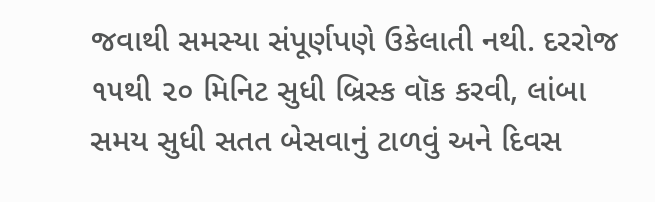જવાથી સમસ્યા સંપૂર્ણપણે ઉકેલાતી નથી. દરરોજ ૧૫થી ૨૦ મિનિટ સુધી બ્રિસ્ક વૉક કરવી, લાંબા સમય સુધી સતત બેસવાનું ટાળવું અને દિવસ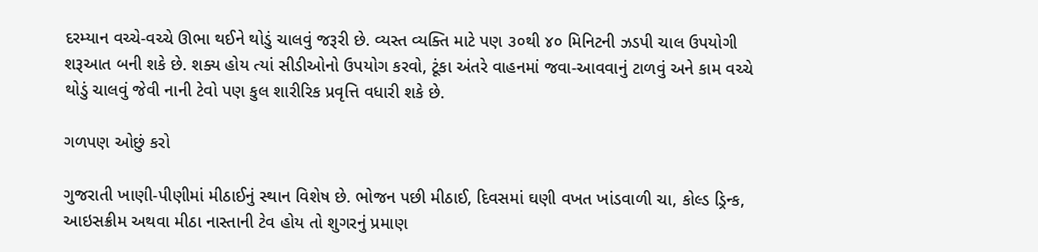દરમ્યાન વચ્ચે-વચ્ચે ઊભા થઈને થોડું ચાલવું જરૂરી છે. વ્યસ્ત વ્યક્તિ માટે પણ ૩૦થી ૪૦ મિનિટની ઝડપી ચાલ ઉપયોગી શરૂઆત બની શકે છે. શક્ય હોય ત્યાં સીડીઓનો ઉપયોગ કરવો, ટૂંકા અંતરે વાહનમાં જવા-આવવાનું ટાળવું અને કામ વચ્ચે થોડું ચાલવું જેવી નાની ટેવો પણ કુલ શારીરિક પ્રવૃત્તિ વધારી શકે છે.

ગળપણ ઓછું કરો

ગુજરાતી ખાણી-પીણીમાં મીઠાઈનું સ્થાન વિશેષ છે. ભોજન પછી મીઠાઈ, દિવસમાં ઘણી વખત ખાંડવાળી ચા, કોલ્ડ ડ્રિન્ક, આઇસક્રીમ અથવા મીઠા નાસ્તાની ટેવ હોય તો શુગરનું પ્રમાણ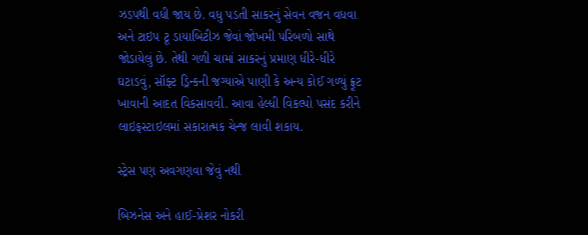ઝડપથી વધી જાય છે. વધુ પડતી સાકરનું સેવન વજન વધવા અને ટાઇપ ટૂ ડાયાબિટીઝ જેવાં જોખમી પરિબળો સાથે જોડાયેલું છે. તેથી ગળી ચામાં સાકરનું પ્રમાણ ધીરે-ધીરે ઘટાડવું, સૉફ્ટ ડ્રિન્કની જગ્યાએ પાણી કે અન્ય કોઈ ગળ્યું ફ્રૂટ ખાવાની આદત વિકસાવવી. આવા હેલ્ધી વિકલ્પો પસંદ કરીને લાઇફસ્ટાઇલમાં સકારાત્મક ચેન્જ લાવી શકાય.

સ્ટ્રેસ પણ અવગણવા જેવું નથી

બિઝનેસ અને હાઈ-પ્રેશર નોકરી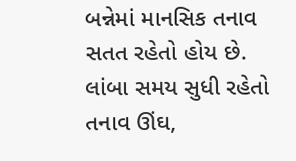બન્નેમાં માનસિક તનાવ સતત રહેતો હોય છે. લાંબા સમય સુધી રહેતો તનાવ ઊંઘ,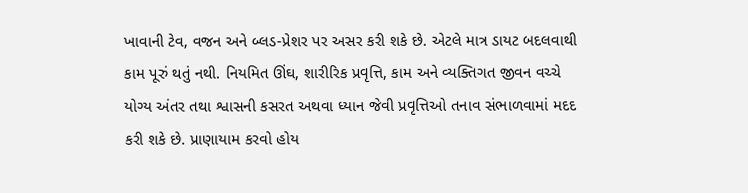ખાવાની ટેવ, વજન અને બ્લડ-પ્રેશર પર અસર કરી શકે છે. એટલે માત્ર ડાયટ બદલવાથી કામ પૂરું થતું નથી. નિયમિત ઊંઘ, શારીરિક પ્રવૃત્તિ, કામ અને વ્યક્તિગત જીવન વચ્ચે યોગ્ય અંતર તથા શ્વાસની કસરત અથવા ધ્યાન જેવી પ્રવૃત્તિઓ તનાવ સંભાળવામાં મદદ કરી શકે છે. પ્રાણાયામ કરવો હોય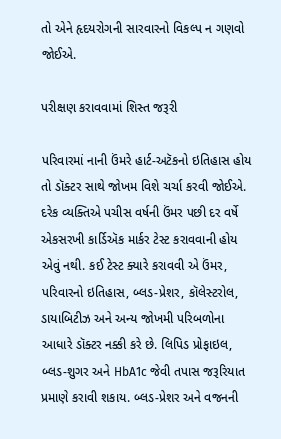તો એને હૃદયરોગની સારવારનો વિકલ્પ ન ગણવો જોઈએ.

પરીક્ષણ કરાવવામાં શિસ્ત જરૂરી

પરિવારમાં નાની ઉંમરે હાર્ટ-અટૅકનો ઇતિહાસ હોય તો ડૉક્ટર સાથે જોખમ વિશે ચર્ચા કરવી જોઈએ. દરેક વ્યક્તિએ પચીસ વર્ષની ઉંમર પછી દર વર્ષે એકસરખી કાર્ડિઍક માર્કર ટેસ્ટ કરાવવાની હોય એવું નથી. કઈ ટેસ્ટ ક્યારે કરાવવી એ ઉંમર, પરિવારનો ઇતિહાસ, બ્લડ-પ્રેશર, કૉલેસ્ટરોલ, ડાયાબિટીઝ અને અન્ય જોખમી પરિબળોના આધારે ડૉક્ટર નક્કી કરે છે. લિપિડ પ્રોફાઇલ, બ્લડ-શુગર અને HbA1c જેવી તપાસ જરૂરિયાત પ્રમાણે કરાવી શકાય. બ્લડ-પ્રેશર અને વજનની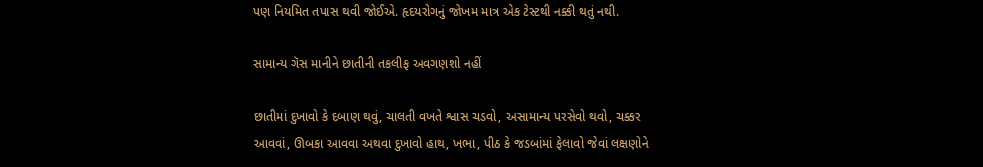પણ નિયમિત તપાસ થવી જોઈએ. હૃદયરોગનું જોખમ માત્ર એક ટેસ્ટથી નક્કી થતું નથી.

સામાન્ય ગૅસ માનીને છાતીની તકલીફ અવગણશો નહીં

છાતીમાં દુખાવો કે દબાણ થવું, ચાલતી વખતે શ્વાસ ચડવો, અસામાન્ય પરસેવો થવો, ચક્કર આવવાં, ઊબકા આવવા અથવા દુખાવો હાથ, ખભા, પીઠ કે જડબાંમાં ફેલાવો જેવાં લક્ષણોને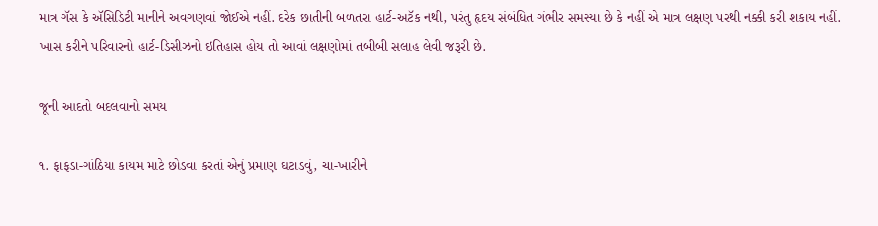માત્ર ગૅસ કે ઍસિડિટી માનીને અવગણવાં જોઈએ નહીં. દરેક છાતીની બળતરા હાર્ટ-અટૅક નથી, પરંતુ હૃદય સંબંધિત ગંભીર સમસ્યા છે કે નહીં એ માત્ર લક્ષણ પરથી નક્કી કરી શકાય નહીં. ખાસ કરીને પરિવારનો હાર્ટ-ડિસીઝનો ઇતિહાસ હોય તો આવાં લક્ષણોમાં તબીબી સલાહ લેવી જરૂરી છે.

જૂની આદતો બદલવાનો સમય

૧. ફાફડા-ગાંઠિયા કાયમ માટે છોડવા કરતાં એનું પ્રમાણ ઘટાડવું, ચા-ખારીને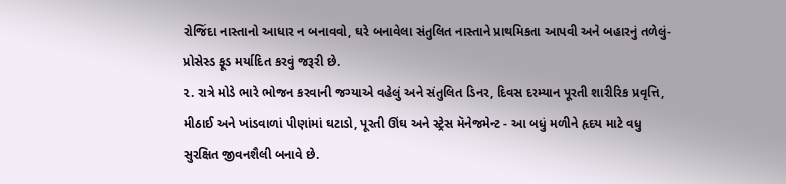રોજિંદા નાસ્તાનો આધાર ન બનાવવો, ઘરે બનાવેલા સંતુલિત નાસ્તાને પ્રાથમિકતા આપવી અને બહારનું તળેલું-પ્રોસેસ્ડ ફૂડ મર્યાદિત કરવું જરૂરી છે.
૨. રાત્રે મોડે ભારે ભોજન કરવાની જગ્યાએ વહેલું અને સંતુલિત ડિનર, દિવસ દરમ્યાન પૂરતી શારીરિક પ્રવૃત્તિ, મીઠાઈ અને ખાંડવાળાં પીણાંમાં ઘટાડો, પૂરતી ઊંઘ અને સ્ટ્રેસ મૅનેજમેન્ટ - આ બધું મળીને હૃદય માટે વધુ સુરક્ષિત જીવનશૈલી બનાવે છે.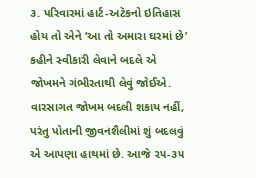૩. પરિવારમાં હાર્ટ-અટૅકનો ઇતિહાસ હોય તો એને ‘આ તો અમારા ઘરમાં છે’ કહીને સ્વીકારી લેવાને બદલે એ જોખમને ગંભીરતાથી લેવું જોઈએ. વારસાગત જોખમ બદલી શકાય નહીં, પરંતુ પોતાની જીવનશૈલીમાં શું બદલવું એ આપણા હાથમાં છે. આજે ૨૫-૩૫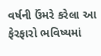વર્ષની ઉંમરે કરેલા આ ફેરફારો ભવિષ્યમાં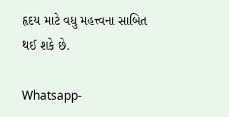હૃદય માટે વધુ મહત્ત્વના સાબિત થઈ શકે છે.

Whatsapp-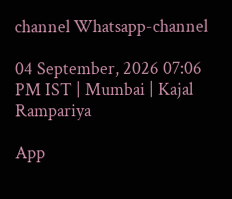channel Whatsapp-channel

04 September, 2026 07:06 PM IST | Mumbai | Kajal Rampariya

App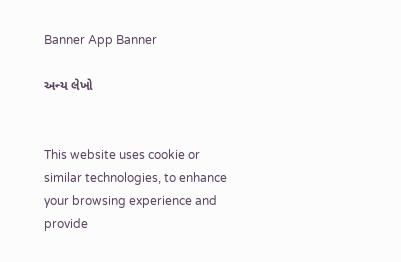Banner App Banner

અન્ય લેખો


This website uses cookie or similar technologies, to enhance your browsing experience and provide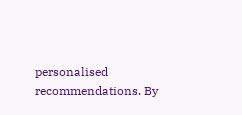personalised recommendations. By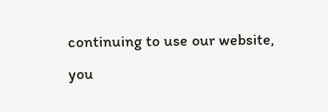continuing to use our website, you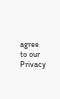agree to our Privacy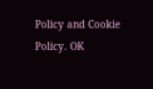Policy and Cookie Policy. OK